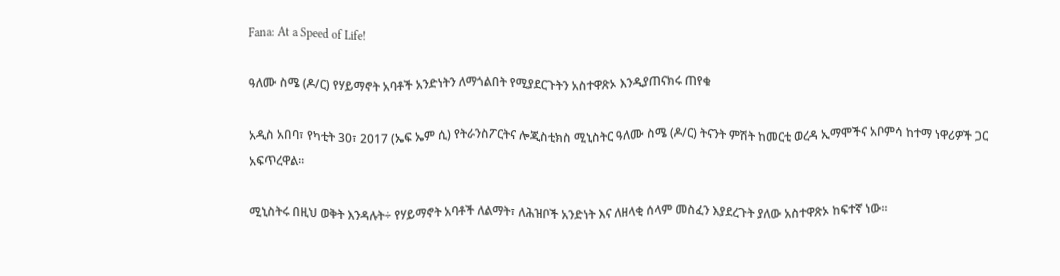Fana: At a Speed of Life!

ዓለሙ ስሜ (ዶ/ር) የሃይማኖት አባቶች አንድነትን ለማጎልበት የሚያደርጉትን አስተዋጽኦ እንዲያጠናክሩ ጠየቁ

አዲስ አበባ፣ የካቲት 30፣ 2017 (ኤፍ ኤም ሲ) የትራንስፖርትና ሎጂስቲክስ ሚኒስትር ዓለሙ ስሜ (ዶ/ር) ትናንት ምሽት ከመርቲ ወረዳ ኢማሞችና አቦምሳ ከተማ ነዋሪዎች ጋር አፍጥረዋል፡፡

ሚኒስትሩ በዚህ ወቅት እንዳሉት÷ የሃይማኖት አባቶች ለልማት፣ ለሕዝቦች አንድነት እና ለዘላቂ ሰላም መስፈን እያደረጉት ያለው አስተዋጽኦ ከፍተኛ ነው፡፡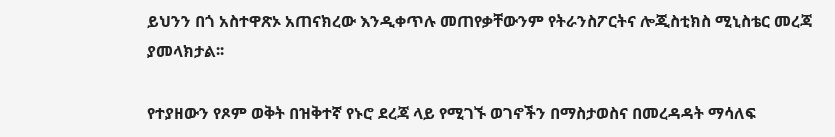ይህንን በጎ አስተዋጽኦ አጠናክረው እንዲቀጥሉ መጠየቃቸውንም የትራንስፖርትና ሎጂስቲክስ ሚኒስቴር መረጃ ያመላክታል፡፡

የተያዘውን የጾም ወቅት በዝቅተኛ የኑሮ ደረጃ ላይ የሚገኙ ወገኖችን በማስታወስና በመረዳዳት ማሳለፍ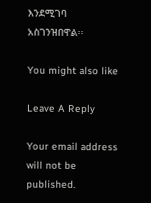እንደሚገባ አስገንዝበዋል፡፡

You might also like

Leave A Reply

Your email address will not be published.